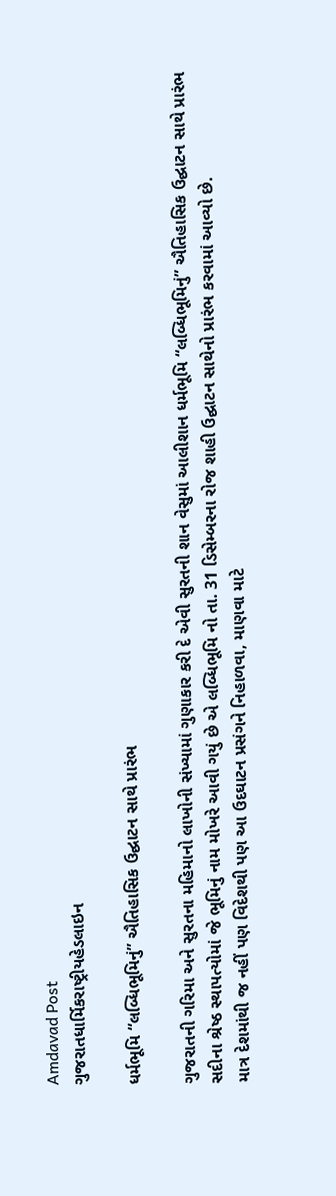Amdavad Post
ગુજરાતધાર્મિકરાષ્ટ્રીયહેડલાઇન

ધર્મભૂમિ “લબ્ધિભૂમિનું” ઐતિહાસિક ઉદ્ઘાટન સાથે પ્રારંભ

ગુજરાતની ગરિમા અને સુરતના મહિમાનો લાખોની સંખ્યામાં ગુણાકાર કરી દે એવી સુરતની શાન વેસુમાં આલીશાન ધર્મભૂમિ “લબ્ધિભૂમિનું” ઐતિહાસિક ઉદ્ઘાટન સાથે પ્રારંભ
સદીના શ્રેષ્ઠ સ્થાપત્યોમાં જે ભૂમિનું નામ મોખરે આવી ગયું છે એ લબ્ધિભૂમિ નો તા. 31 ડિસેમ્બરના રોજ શાહી ઉદ્ઘાટન સાથેનો પ્રારંભ કરવામાં આવ્યો છે.
માત્ર દેશમાંથી જ નહીં પણ વિદેશથી પણ આ ઉદઘાટન પ્રસંગને નિહાળવા, માણવા માટે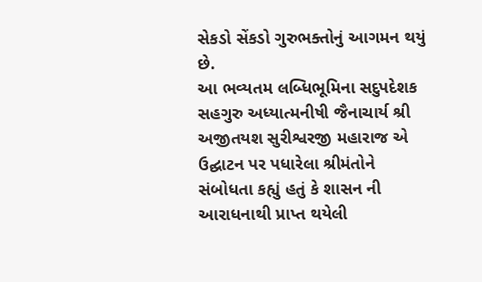સેકડો સેંકડો ગુરુભક્તોનું આગમન થયું છે.
આ ભવ્યતમ લબ્ધિભૂમિના સદુપદેશક સહગુરુ અધ્યાત્મનીષી જૈનાચાર્ય શ્રી અજીતયશ સુરીશ્વરજી મહારાજ એ ઉદ્ઘાટન પર પધારેલા શ્રીમંતોને સંબોધતા કહ્યું હતું કે શાસન ની આરાધનાથી પ્રાપ્ત થયેલી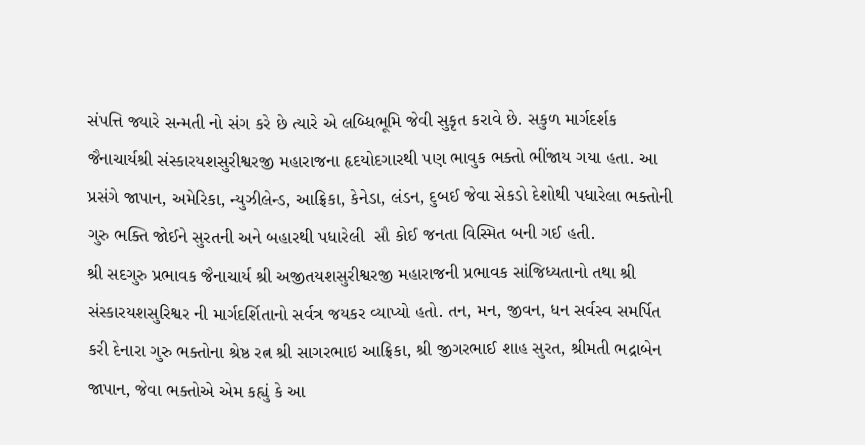સંપત્તિ જ્યારે સન્મતી નો સંગ કરે છે ત્યારે એ લબ્ધિભૂમિ જેવી સુકૃત કરાવે છે. સકુળ માર્ગદર્શક જૈનાચાર્યશ્રી સંસ્કારયશસુરીશ્વરજી મહારાજના હૃદયોદગારથી પણ ભાવુક ભક્તો ભીંજાય ગયા હતા. આ પ્રસંગે જાપાન, અમેરિકા, ન્યુઝીલેન્ડ, આફ્રિકા, કેનેડા, લંડન, દુબઈ જેવા સેકડો દેશોથી પધારેલા ભક્તોની ગુરુ ભક્તિ જોઈને સુરતની અને બહારથી પધારેલી  સૌ કોઈ જનતા વિસ્મિત બની ગઈ હતી.
શ્રી સદગુરુ પ્રભાવક જૈનાચાર્ય શ્રી અજીતયશસુરીશ્વરજી મહારાજની પ્રભાવક સાંજિધ્યતાનો તથા શ્રી સંસ્કારયશસુરિશ્વર ની માર્ગદર્શિતાનો સર્વત્ર જયકર વ્યાપ્યો હતો. તન, મન, જીવન, ધન સર્વસ્વ સમર્પિત કરી દેનારા ગુરુ ભક્તોના શ્રેષ્ઠ રત્ન શ્રી સાગરભાઇ આફ્રિકા, શ્રી જીગરભાઈ શાહ સુરત, શ્રીમતી ભદ્રાબેન જાપાન, જેવા ભક્તોએ એમ કહ્યું કે આ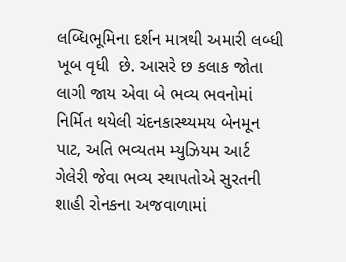લબ્ધિભૂમિના દર્શન માત્રથી અમારી લબ્ધી ખૂબ વૃધી  છે. આસરે છ કલાક જોતા લાગી જાય એવા બે ભવ્ય ભવનોમાં નિર્મિત થયેલી ચંદનકાસ્થ્યમય બેનમૂન પાટ, અતિ ભવ્યતમ મ્યુઝિયમ આર્ટ ગેલેરી જેવા ભવ્ય સ્થાપતોએ સુરતની શાહી રોનકના અજવાળામાં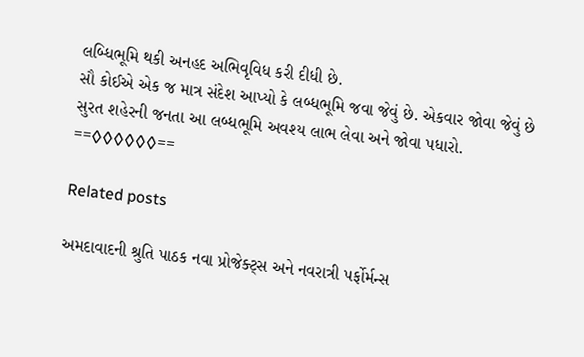લબ્ધિભૂમિ થકી અનહદ અભિવૃવિધ કરી દીધી છે.
સૌ કોઈએ એક જ માત્ર સંદેશ આપ્યો કે લબ્ધભૂમિ જવા જેવું છે. એકવાર જોવા જેવું છે સુરત શહેરની જનતા આ લબ્ધભૂમિ અવશ્ય લાભ લેવા અને જોવા પધારો.
==◊◊◊◊◊◊==

Related posts

અમદાવાદની શ્રુતિ પાઠક નવા પ્રોજેક્ટ્સ અને નવરાત્રી પર્ફોર્મન્સ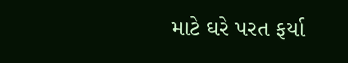માટે ઘરે પરત ફર્યા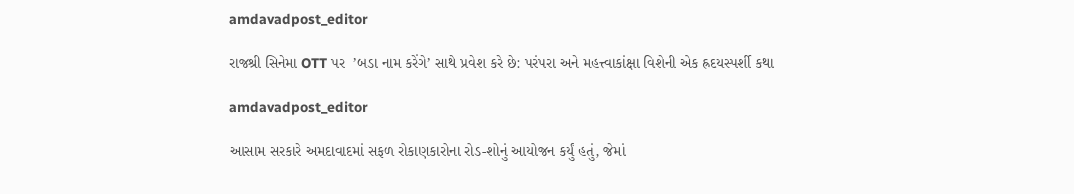amdavadpost_editor

રાજશ્રી સિનેમા OTT પર  ’બડા નામ કરેંગે’ સાથે પ્રવેશ કરે છે: પરંપરા અને મહત્ત્વાકાંક્ષા વિશેની એક હ્રદયસ્પર્શી કથા

amdavadpost_editor

આસામ સરકારે અમદાવાદમાં સફળ રોકાણકારોના રોડ-શોનું આયોજન કર્યું હતું, જેમાં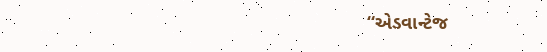“એડવાન્ટેજ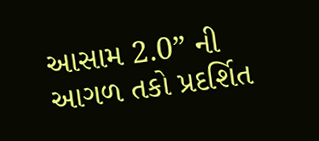આસામ 2.0” ની આગળ તકો પ્રદર્શિત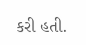કરી હતી.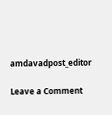amdavadpost_editor

Leave a Comment